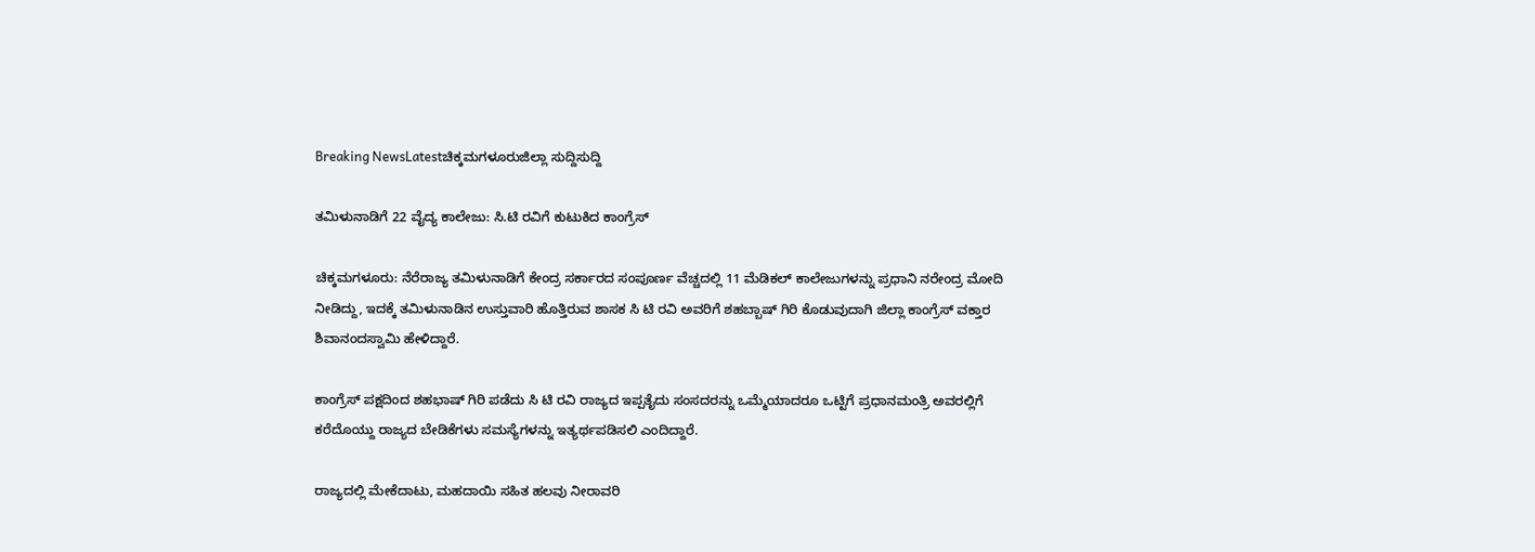Breaking NewsLatestಚಿಕ್ಕಮಗಳೂರುಜಿಲ್ಲಾ ಸುದ್ದಿಸುದ್ದಿ

ತಮಿಳುನಾಡಿಗೆ 22 ವೈದ್ಯ ಕಾಲೇಜು: ಸಿ.ಟಿ ರವಿಗೆ ಕುಟುಕಿದ ಕಾಂಗ್ರೆಸ್

ಚಿಕ್ಕಮಗಳೂರು: ನೆರೆರಾಜ್ಯ ತಮಿಳುನಾಡಿಗೆ ಕೇಂದ್ರ ಸರ್ಕಾರದ ಸಂಪೂರ್ಣ ವೆಚ್ಚದಲ್ಲಿ 11 ಮೆಡಿಕಲ್‌ ಕಾಲೇಜುಗಳನ್ನು ಪ್ರಧಾನಿ ನರೇಂದ್ರ ಮೋದಿ ನೀಡಿದ್ದು, ಇದಕ್ಕೆ ತಮಿಳುನಾಡಿನ ಉಸ್ತುವಾರಿ ಹೊತ್ತಿರುವ ಶಾಸಕ ಸಿ ಟಿ ರವಿ ಅವರಿಗೆ ಶಹಬ್ಬಾಷ್ ಗಿರಿ ಕೊಡುವುದಾಗಿ ಜಿಲ್ಲಾ ಕಾಂಗ್ರೆಸ್‌ ವಕ್ತಾರ ಶಿವಾನಂದಸ್ವಾಮಿ ಹೇಳಿದ್ದಾರೆ.

ಕಾಂಗ್ರೆಸ್‌ ಪಕ್ಷದಿಂದ ಶಹಭಾಷ್‌ ಗಿರಿ ಪಡೆದು ಸಿ ಟಿ ರವಿ ರಾಜ್ಯದ ಇಪ್ಪತೈದು ಸಂಸದರನ್ನು ಒಮ್ಮೆಯಾದರೂ ಒಟ್ಟಿಗೆ ಪ್ರಧಾನಮಂತ್ರಿ ಅವರಲ್ಲಿಗೆ ಕರೆದೊಯ್ದು ರಾಜ್ಯದ ಬೇಡಿಕೆಗಳು ಸಮಸ್ಯೆಗಳನ್ನು ಇತ್ಯರ್ಥಪಡಿಸಲಿ ಎಂದಿದ್ದಾರೆ.

ರಾಜ್ಯದಲ್ಲಿ ಮೇಕೆದಾಟು, ಮಹದಾಯಿ ಸಹಿತ ಹಲವು ನೀರಾವರಿ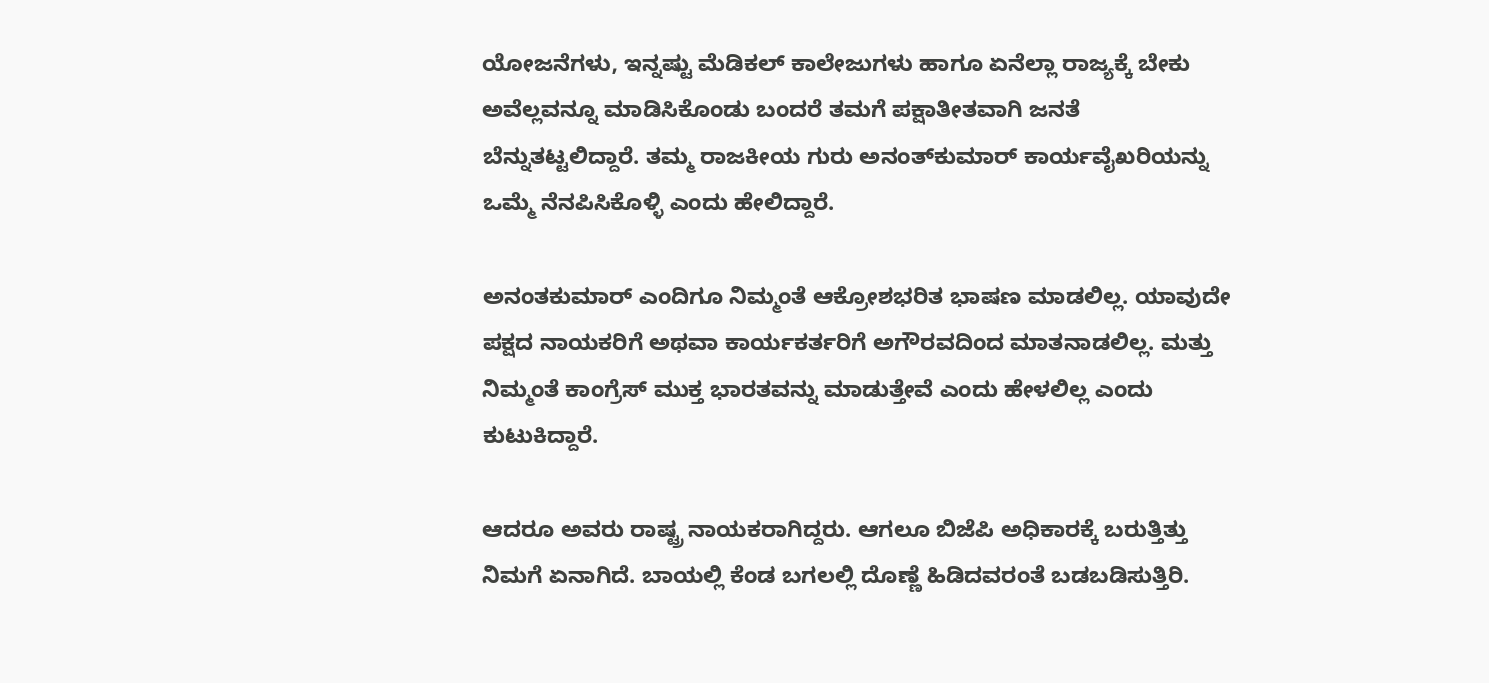ಯೋಜನೆಗಳು, ಇನ್ನಷ್ಟು ಮೆಡಿಕಲ್‌ ಕಾಲೇಜುಗಳು ಹಾಗೂ ಏನೆಲ್ಲಾ ರಾಜ್ಯಕ್ಕೆ ಬೇಕು ಅವೆಲ್ಲವನ್ನೂ ಮಾಡಿಸಿಕೊಂಡು ಬಂದರೆ ತಮಗೆ ಪಕ್ಷಾತೀತವಾಗಿ ಜನತೆ ಬೆನ್ನುತಟ್ಟಲಿದ್ದಾರೆ. ತಮ್ಮ ರಾಜಕೀಯ ಗುರು ಅನಂತ್‌ಕುಮಾರ್‌ ಕಾರ್ಯವೈಖರಿಯನ್ನು ಒಮ್ಮೆ ನೆನಪಿಸಿಕೊಳ್ಳಿ ಎಂದು ಹೇಲಿದ್ದಾರೆ.

ಅನಂತಕುಮಾರ್‌ ಎಂದಿಗೂ ನಿಮ್ಮಂತೆ ಆಕ್ರೋಶಭರಿತ ಭಾಷಣ ಮಾಡಲಿಲ್ಲ. ಯಾವುದೇ ಪಕ್ಷದ ನಾಯಕರಿಗೆ ಅಥವಾ ಕಾರ್ಯಕರ್ತರಿಗೆ ಅಗೌರವದಿಂದ ಮಾತನಾಡಲಿಲ್ಲ. ಮತ್ತು ನಿಮ್ಮಂತೆ ಕಾಂಗ್ರೆಸ್‌ ಮುಕ್ತ ಭಾರತವನ್ನು ಮಾಡುತ್ತೇವೆ ಎಂದು ಹೇಳಲಿಲ್ಲ ಎಂದು ಕುಟುಕಿದ್ದಾರೆ.

ಆದರೂ ಅವರು ರಾಷ್ಟ್ರ ನಾಯಕರಾಗಿದ್ದರು. ಆಗಲೂ ಬಿಜೆಪಿ ಅಧಿಕಾರಕ್ಕೆ ಬರುತ್ತಿತ್ತು ನಿಮಗೆ ಏನಾಗಿದೆ. ಬಾಯಲ್ಲಿ ಕೆಂಡ ಬಗಲಲ್ಲಿ ದೊಣ್ಣೆ ಹಿಡಿದವರಂತೆ ಬಡಬಡಿಸುತ್ತಿರಿ.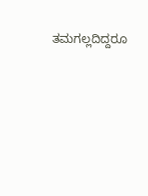ತಮಗಲ್ಲದಿದ್ದರೂ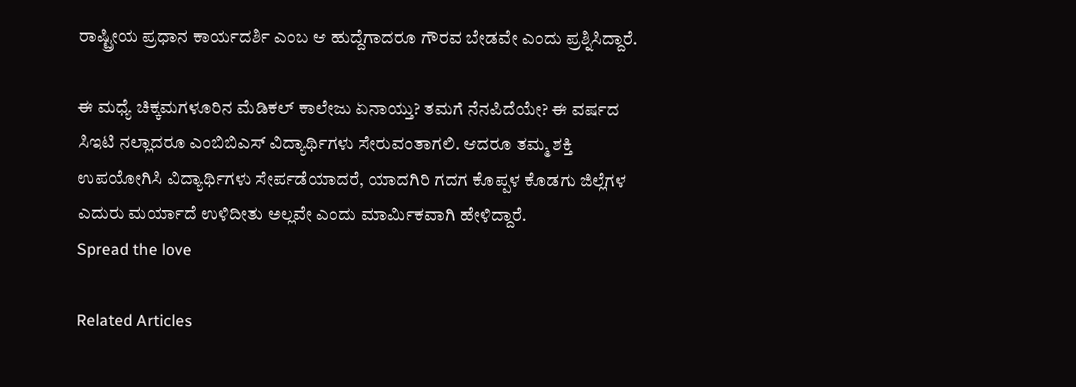ರಾಷ್ಟ್ರೀಯ ಪ್ರಧಾನ ಕಾರ್ಯದರ್ಶಿ ಎಂಬ ಆ ಹುದ್ದೆಗಾದರೂ ಗೌರವ ಬೇಡವೇ ಎಂದು ಪ್ರಶ್ನಿಸಿದ್ದಾರೆ.

ಈ ಮಧ್ಯೆ ಚಿಕ್ಕಮಗಳೂರಿನ ಮೆಡಿಕಲ್‌ ಕಾಲೇಜು ಏನಾಯ್ತು? ತಮಗೆ ನೆನಪಿದೆಯೇ? ಈ ವರ್ಷದ ಸಿಇಟಿ ನಲ್ಲಾದರೂ ಎಂಬಿಬಿಎಸ್‌ ವಿದ್ಯಾರ್ಥಿಗಳು ಸೇರುವಂತಾಗಲಿ. ಆದರೂ ತಮ್ಮ ಶಕ್ತಿ ಉಪಯೋಗಿಸಿ ವಿದ್ಯಾರ್ಥಿಗಳು ಸೇರ್ಪಡೆಯಾದರೆ, ಯಾದಗಿರಿ ಗದಗ ಕೊಪ್ಪಳ ಕೊಡಗು ಜಿಲ್ಲೆಗಳ ಎದುರು ಮರ್ಯಾದೆ ಉಳಿದೀತು ಅಲ್ಲವೇ ಎಂದು ಮಾರ್ಮಿಕವಾಗಿ ಹೇಳಿದ್ದಾರೆ.
Spread the love

Related Articles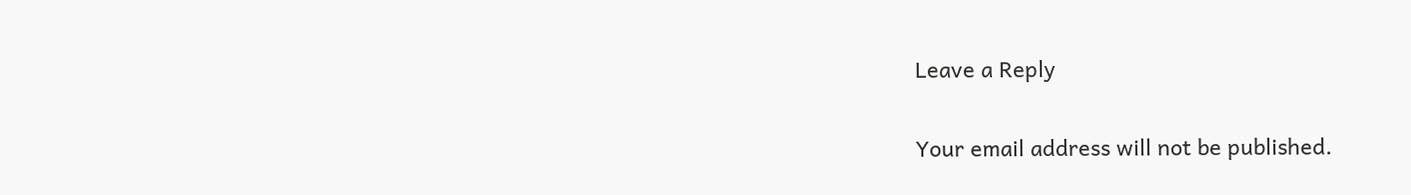Leave a Reply

Your email address will not be published.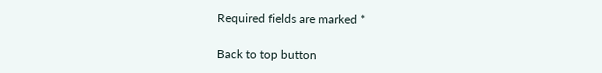Required fields are marked *

Back to top button